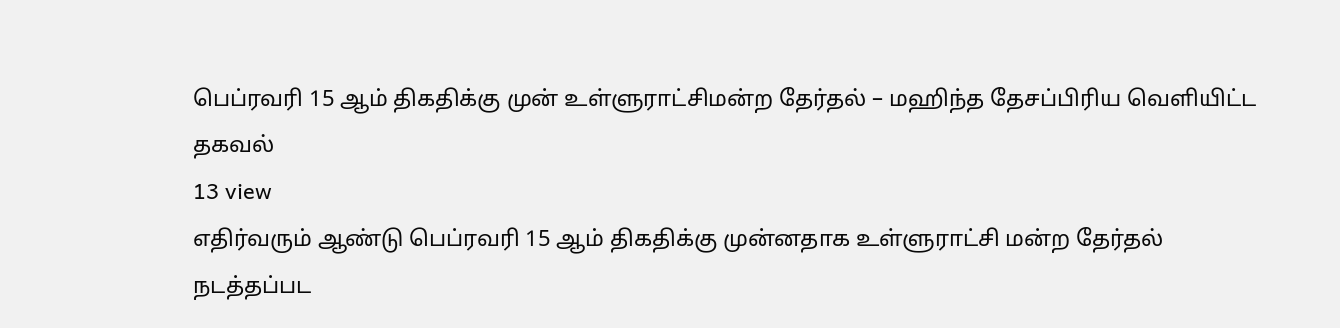பெப்ரவரி 15 ஆம் திகதிக்கு முன் உள்ளுராட்சிமன்ற தேர்தல் – மஹிந்த தேசப்பிரிய வெளியிட்ட தகவல்
13 view
எதிர்வரும் ஆண்டு பெப்ரவரி 15 ஆம் திகதிக்கு முன்னதாக உள்ளுராட்சி மன்ற தேர்தல் நடத்தப்பட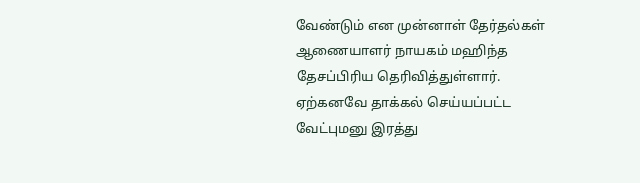வேண்டும் என முன்னாள் தேர்தல்கள் ஆணையாளர் நாயகம் மஹிந்த தேசப்பிரிய தெரிவித்துள்ளார். ஏற்கனவே தாக்கல் செய்யப்பட்ட வேட்புமனு இரத்து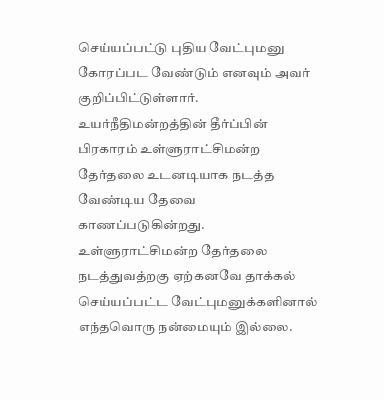செய்யப்பட்டு புதிய வேட்புமனு கோரப்பட வேண்டும் எனவும் அவர் குறிப்பிட்டுள்ளார். உயர்நீதிமன்றத்தின் தீர்ப்பின் பிரகாரம் உள்ளுராட்சிமன்ற தேர்தலை உடனடியாக நடத்த வேண்டிய தேவை காணப்படுகின்றது. உள்ளுராட்சிமன்ற தேர்தலை நடத்துவத்றகு ஏற்கனவே தாக்கல் செய்யப்பட்ட வேட்புமனுக்களினால் எந்தவொரு நன்மையும் இல்லை.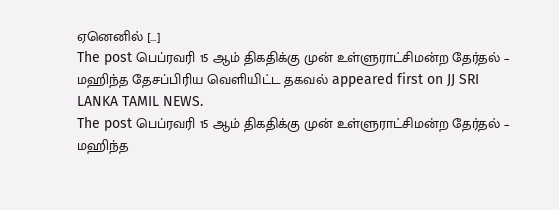ஏனெனில் […]
The post பெப்ரவரி 15 ஆம் திகதிக்கு முன் உள்ளுராட்சிமன்ற தேர்தல் – மஹிந்த தேசப்பிரிய வெளியிட்ட தகவல் appeared first on JJ SRI LANKA TAMIL NEWS.
The post பெப்ரவரி 15 ஆம் திகதிக்கு முன் உள்ளுராட்சிமன்ற தேர்தல் – மஹிந்த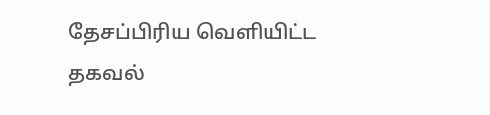தேசப்பிரிய வெளியிட்ட தகவல்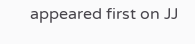appeared first on JJ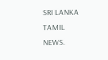SRI LANKA TAMIL NEWS.